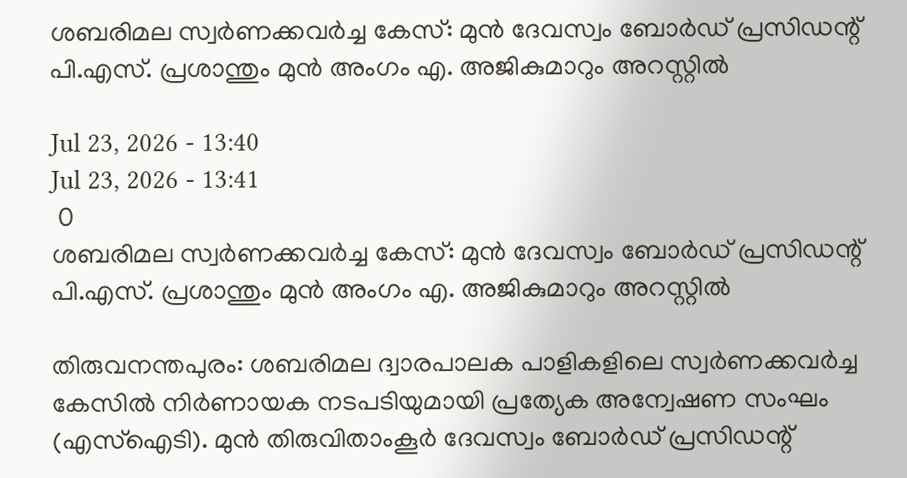ശബരിമല സ്വർണക്കവർച്ച കേസ്: മുൻ ദേവസ്വം ബോർഡ് പ്രസിഡന്റ് പി.എസ്. പ്രശാന്തും മുൻ അംഗം എ. അജികുമാറും അറസ്റ്റിൽ

Jul 23, 2026 - 13:40
Jul 23, 2026 - 13:41
 0
ശബരിമല സ്വർണക്കവർച്ച കേസ്: മുൻ ദേവസ്വം ബോർഡ് പ്രസിഡന്റ് പി.എസ്. പ്രശാന്തും മുൻ അംഗം എ. അജികുമാറും അറസ്റ്റിൽ

തിരുവനന്തപുരം: ശബരിമല ദ്വാരപാലക പാളികളിലെ സ്വർണക്കവർച്ച കേസിൽ നിർണായക നടപടിയുമായി പ്രത്യേക അന്വേഷണ സംഘം (എസ്‌ഐടി). മുൻ തിരുവിതാംകൂർ ദേവസ്വം ബോർഡ് പ്രസിഡന്റ്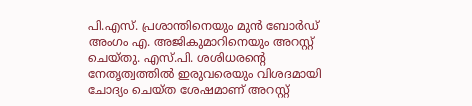പി.എസ്. പ്രശാന്തിനെയും മുൻ ബോർഡ് അംഗം എ. അജികുമാറിനെയും അറസ്റ്റ് ചെയ്തു. എസ്.പി. ശശിധരന്റെ നേതൃത്വത്തിൽ ഇരുവരെയും വിശദമായി ചോദ്യം ചെയ്ത ശേഷമാണ് അറസ്റ്റ്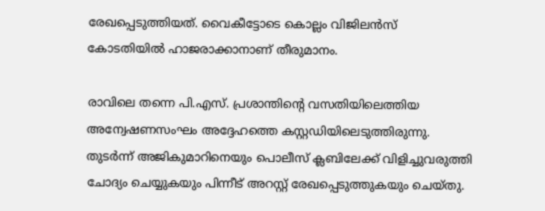രേഖപ്പെടുത്തിയത്. വൈകീട്ടോടെ കൊല്ലം വിജിലൻസ് കോടതിയിൽ ഹാജരാക്കാനാണ് തീരുമാനം.

രാവിലെ തന്നെ പി.എസ്. പ്രശാന്തിന്റെ വസതിയിലെത്തിയ അന്വേഷണസംഘം അദ്ദേഹത്തെ കസ്റ്റഡിയിലെടുത്തിരുന്നു. തുടർന്ന് അജികുമാറിനെയും പൊലീസ് ക്ലബിലേക്ക് വിളിച്ചുവരുത്തി ചോദ്യം ചെയ്യുകയും പിന്നീട് അറസ്റ്റ് രേഖപ്പെടുത്തുകയും ചെയ്തു.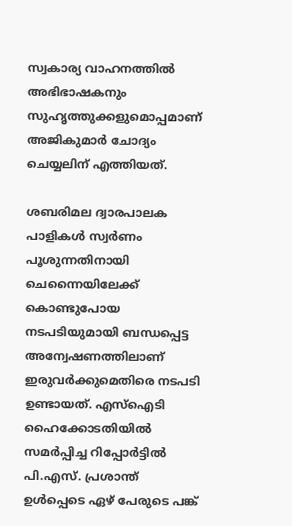സ്വകാര്യ വാഹനത്തിൽ അഭിഭാഷകനും സുഹൃത്തുക്കളുമൊപ്പമാണ് അജികുമാർ ചോദ്യം ചെയ്യലിന് എത്തിയത്.

ശബരിമല ദ്വാരപാലക പാളികൾ സ്വർണം പൂശുന്നതിനായി ചെന്നൈയിലേക്ക് കൊണ്ടുപോയ നടപടിയുമായി ബന്ധപ്പെട്ട അന്വേഷണത്തിലാണ് ഇരുവർക്കുമെതിരെ നടപടി ഉണ്ടായത്. എസ്‌ഐടി ഹൈക്കോടതിയിൽ സമർപ്പിച്ച റിപ്പോർട്ടിൽ പി.എസ്. പ്രശാന്ത് ഉൾപ്പെടെ ഏഴ് പേരുടെ പങ്ക്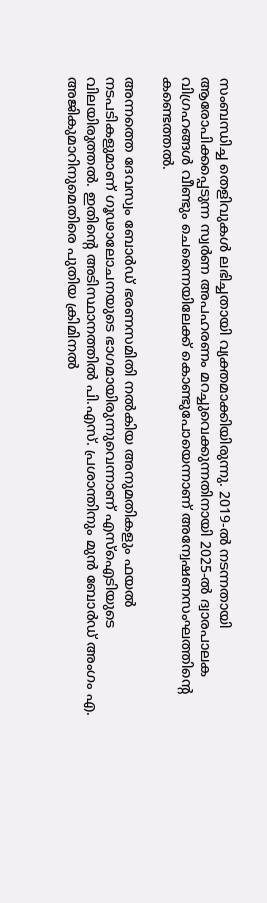സംബന്ധിച്ച തെളിവുകൾ ലഭിച്ചതായി വ്യക്തമാക്കിയിരുന്നു. 2019-ൽ നടന്നതായി ആരോപിക്കപ്പെടുന്ന സ്വർണ അപഹരണം മറച്ചുവെക്കുന്നതിനായി 2025-ൽ ദ്വാരപാലക വിഗ്രഹങ്ങൾ വീണ്ടും ചെന്നൈയിലേക്ക് കൊണ്ടുപോയെന്നാണ് അന്വേഷണസംഘത്തിന്റെ കണ്ടെത്തൽ.

അന്നത്തെ ദേവസ്വം ബോർഡ് ഭരണസമിതി നൽകിയ അനുമതികളും ഫയൽ നടപടികളുമാണ് ഗൂഢാലോചനയുടെ ഭാഗമായിരുന്നുവെന്നാണ് എസ്‌ഐടിയുടെ വിലയിരുത്തൽ. ഇതിന്റെ അടിസ്ഥാനത്തിൽ പി.എസ്. പ്രശാന്തിനും മുൻ ബോർഡ് അംഗം എ. അജികുമാറിനുമെതിരെ പുതിയ ക്രിമിനൽ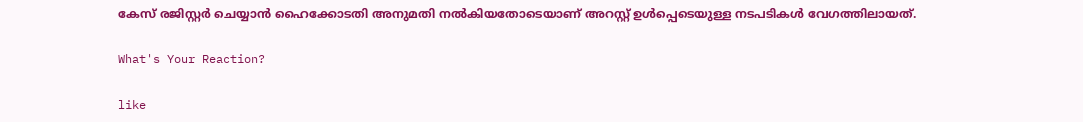കേസ് രജിസ്റ്റർ ചെയ്യാൻ ഹൈക്കോടതി അനുമതി നൽകിയതോടെയാണ് അറസ്റ്റ് ഉൾപ്പെടെയുള്ള നടപടികൾ വേഗത്തിലായത്.

What's Your Reaction?

like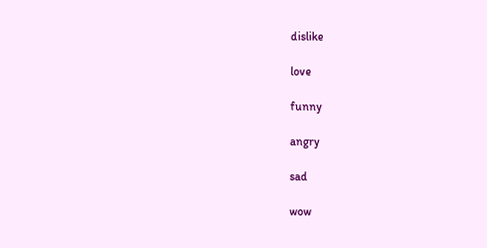dislike

love

funny

angry

sad

wow